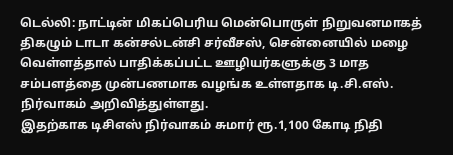டெல்லி: நாட்டின் மிகப்பெரிய மென்பொருள் நிறுவனமாகத் திகழும் டாடா கன்சல்டன்சி சர்வீசஸ், சென்னையில் மழை வெள்ளத்தால் பாதிக்கப்பட்ட ஊழியர்களுக்கு 3 மாத சம்பளத்தை முன்பணமாக வழங்க உள்ளதாக டி.சி.எஸ். நிர்வாகம் அறிவித்துள்ளது.
இதற்காக டிசிஎஸ் நிர்வாகம் சுமார் ரூ.1,100 கோடி நிதி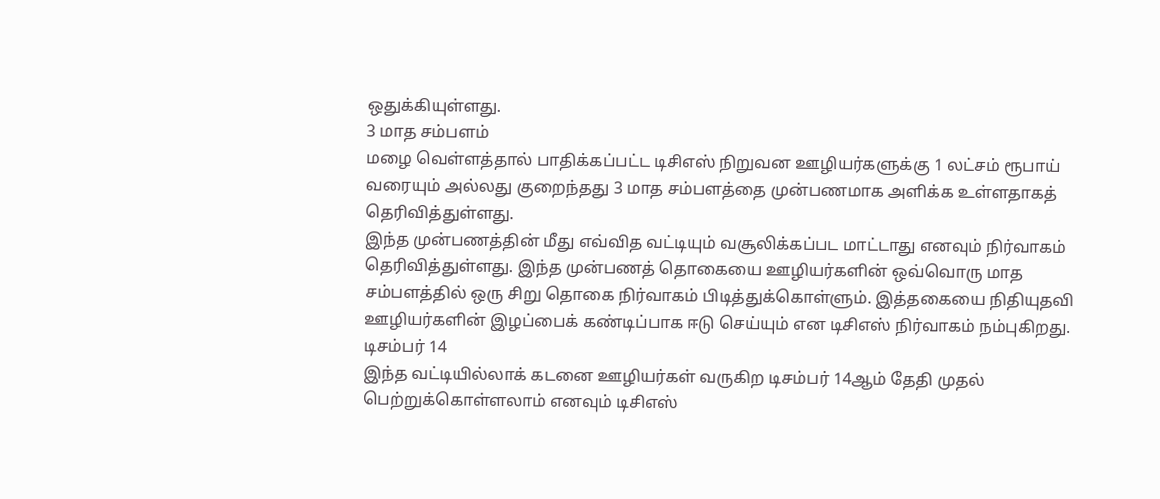ஒதுக்கியுள்ளது.
3 மாத சம்பளம்
மழை வெள்ளத்தால் பாதிக்கப்பட்ட டிசிஎஸ் நிறுவன ஊழியர்களுக்கு 1 லட்சம் ரூபாய் வரையும் அல்லது குறைந்தது 3 மாத சம்பளத்தை முன்பணமாக அளிக்க உள்ளதாகத் தெரிவித்துள்ளது.
இந்த முன்பணத்தின் மீது எவ்வித வட்டியும் வசூலிக்கப்பட மாட்டாது எனவும் நிர்வாகம் தெரிவித்துள்ளது. இந்த முன்பணத் தொகையை ஊழியர்களின் ஒவ்வொரு மாத சம்பளத்தில் ஒரு சிறு தொகை நிர்வாகம் பிடித்துக்கொள்ளும். இத்தகையை நிதியுதவி ஊழியர்களின் இழப்பைக் கண்டிப்பாக ஈடு செய்யும் என டிசிஎஸ் நிர்வாகம் நம்புகிறது.
டிசம்பர் 14
இந்த வட்டியில்லாக் கடனை ஊழியர்கள் வருகிற டிசம்பர் 14ஆம் தேதி முதல் பெற்றுக்கொள்ளலாம் எனவும் டிசிஎஸ்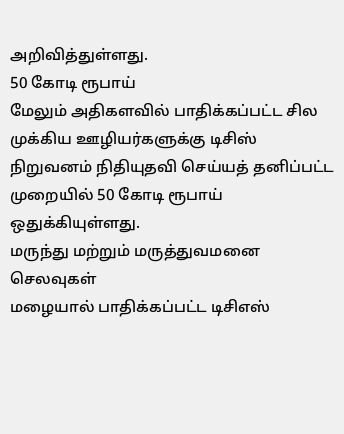அறிவித்துள்ளது.
50 கோடி ரூபாய்
மேலும் அதிகளவில் பாதிக்கப்பட்ட சில முக்கிய ஊழியர்களுக்கு டிசிஸ் நிறுவனம் நிதியுதவி செய்யத் தனிப்பட்ட முறையில் 50 கோடி ரூபாய் ஒதுக்கியுள்ளது.
மருந்து மற்றும் மருத்துவமனை செலவுகள்
மழையால் பாதிக்கப்பட்ட டிசிஎஸ்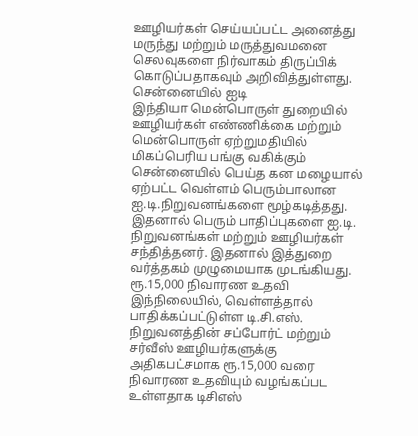ஊழியர்கள் செய்யப்பட்ட அனைத்து மருந்து மற்றும் மருத்துவமனை செலவுகளை நிர்வாகம் திருப்பிக் கொடுப்பதாகவும் அறிவித்துள்ளது.
சென்னையில் ஐடி
இந்தியா மென்பொருள் துறையில் ஊழியர்கள் எண்ணிக்கை மற்றும் மென்பொருள் ஏற்றுமதியில் மிகப்பெரிய பங்கு வகிக்கும் சென்னையில் பெய்த கன மழையால் ஏற்பட்ட வெள்ளம் பெரும்பாலான ஐ.டி.நிறுவனங்களை மூழ்கடித்தது.
இதனால் பெரும் பாதிப்புகளை ஐ.டி. நிறுவனங்கள் மற்றும் ஊழியர்கள் சந்தித்தனர். இதனால் இத்துறை வர்த்தகம் முழுமையாக முடங்கியது.
ரூ.15,000 நிவாரண உதவி
இந்நிலையில், வெள்ளத்தால் பாதிக்கப்பட்டுள்ள டி.சி.எஸ். நிறுவனத்தின் சப்போர்ட் மற்றும் சர்வீஸ் ஊழியர்களுக்கு அதிகபட்சமாக ரூ.15,000 வரை நிவாரண உதவியும் வழங்கப்பட உள்ளதாக டிசிஎஸ்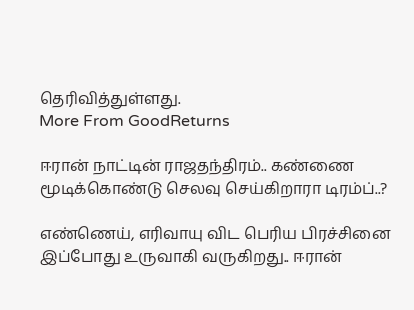தெரிவித்துள்ளது.
More From GoodReturns

ஈரான் நாட்டின் ராஜதந்திரம்.. கண்ணை மூடிக்கொண்டு செலவு செய்கிறாரா டிரம்ப்..?

எண்ணெய், எரிவாயு விட பெரிய பிரச்சினை இப்போது உருவாகி வருகிறது.. ஈரான்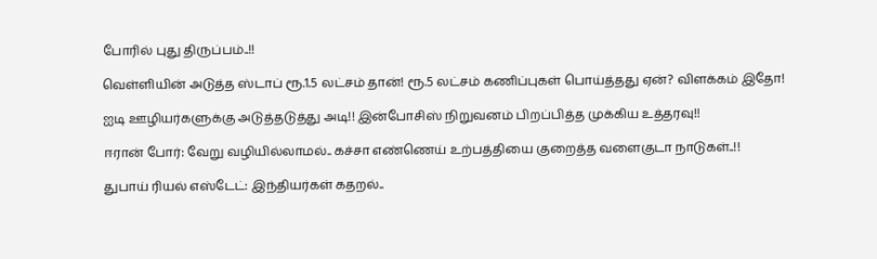போரில் புது திருப்பம்..!!

வெள்ளியின் அடுத்த ஸ்டாப் ரூ.1.5 லட்சம் தான்! ரூ.5 லட்சம் கணிப்புகள் பொய்த்தது ஏன்? விளக்கம் இதோ!

ஐடி ஊழியர்களுக்கு அடுத்தடுத்து அடி!! இன்போசிஸ் நிறுவனம் பிறப்பித்த முக்கிய உத்தரவு!!

ஈரான் போர்: வேறு வழியில்லாமல்.. கச்சா எண்ணெய் உற்பத்தியை குறைத்த வளைகுடா நாடுகள்..!!

துபாய் ரியல் எஸ்டேட்: இந்தியர்கள் கதறல்..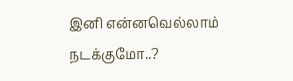இனி என்னவெல்லாம் நடக்குமோ..?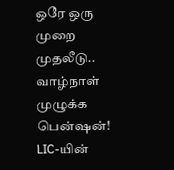ஒரே ஒரு முறை முதலீடு.. வாழ்நாள் முழுக்க பென்ஷன்! LIC-யின்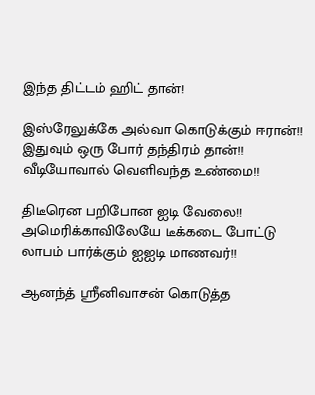இந்த திட்டம் ஹிட் தான்!

இஸ்ரேலுக்கே அல்வா கொடுக்கும் ஈரான்!! இதுவும் ஒரு போர் தந்திரம் தான்!! வீடியோவால் வெளிவந்த உண்மை!!

திடீரென பறிபோன ஐடி வேலை!! அமெரிக்காவிலேயே டீக்கடை போட்டு லாபம் பார்க்கும் ஐஐடி மாணவர்!!

ஆனந்த் ஸ்ரீனிவாசன் கொடுத்த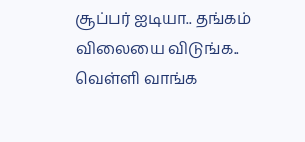சூப்பர் ஐடியா.. தங்கம் விலையை விடுங்க.. வெள்ளி வாங்க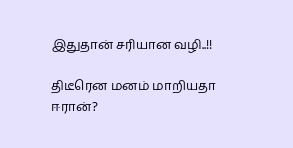இதுதான் சரியான வழி..!!

திடீரென மனம் மாறியதா ஈரான்?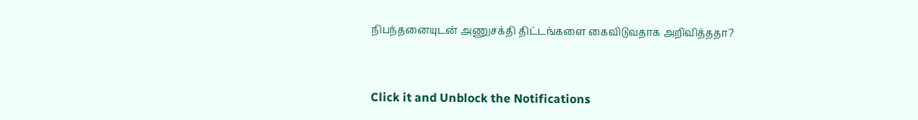நிபந்தனையுடன் அணுசக்தி திட்டங்களை கைவிடுவதாக அறிவித்ததா?



Click it and Unblock the Notifications